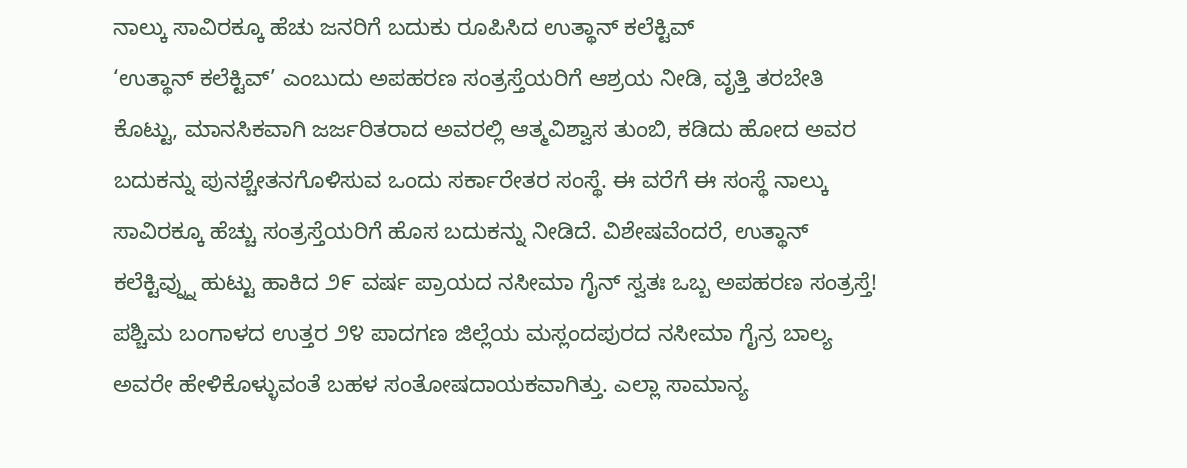ನಾಲ್ಕು ಸಾವಿರಕ್ಕೂ ಹೆಚು ಜನರಿಗೆ ಬದುಕು ರೂಪಿಸಿದ ಉತ್ಥಾನ್ ಕಲೆಕ್ಟಿವ್
‘ಉತ್ಥಾನ್ ಕಲೆಕ್ಟಿವ್’ ಎಂಬುದು ಅಪಹರಣ ಸಂತ್ರಸ್ತೆಯರಿಗೆ ಆಶ್ರಯ ನೀಡಿ, ವೃತ್ತಿ ತರಬೇತಿ ಕೊಟ್ಟು, ಮಾನಸಿಕವಾಗಿ ಜರ್ಜರಿತರಾದ ಅವರಲ್ಲಿ ಆತ್ಮವಿಶ್ವಾಸ ತುಂಬಿ, ಕಡಿದು ಹೋದ ಅವರ ಬದುಕನ್ನು ಪುನಶ್ಚೇತನಗೊಳಿಸುವ ಒಂದು ಸರ್ಕಾರೇತರ ಸಂಸ್ಥೆ. ಈ ವರೆಗೆ ಈ ಸಂಸ್ಥೆ ನಾಲ್ಕು ಸಾವಿರಕ್ಕೂ ಹೆಚ್ಚು ಸಂತ್ರಸ್ತೆಯರಿಗೆ ಹೊಸ ಬದುಕನ್ನು ನೀಡಿದೆ. ವಿಶೇಷವೆಂದರೆ, ಉತ್ಥಾನ್ ಕಲೆಕ್ಟಿವ್ನ್ನು ಹುಟ್ಟು ಹಾಕಿದ ೨೯ ವರ್ಷ ಪ್ರಾಯದ ನಸೀಮಾ ಗೈನ್ ಸ್ವತಃ ಒಬ್ಬ ಅಪಹರಣ ಸಂತ್ರಸ್ತೆ!
ಪಶ್ಚಿಮ ಬಂಗಾಳದ ಉತ್ತರ ೨೪ ಪಾದಗಣ ಜಿಲ್ಲೆಯ ಮಸ್ಲಂದಪುರದ ನಸೀಮಾ ಗೈನ್ರ ಬಾಲ್ಯ ಅವರೇ ಹೇಳಿಕೊಳ್ಳುವಂತೆ ಬಹಳ ಸಂತೋಷದಾಯಕವಾಗಿತ್ತು. ಎಲ್ಲಾ ಸಾಮಾನ್ಯ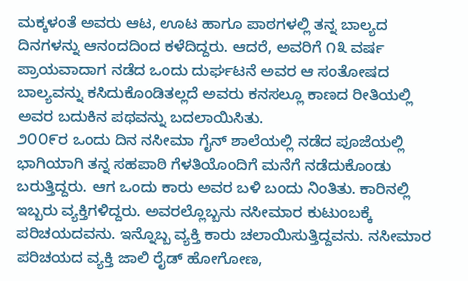ಮಕ್ಕಳಂತೆ ಅವರು ಆಟ, ಊಟ ಹಾಗೂ ಪಾಠಗಳಲ್ಲಿ ತನ್ನ ಬಾಲ್ಯದ ದಿನಗಳನ್ನು ಆನಂದದಿಂದ ಕಳೆದಿದ್ದರು. ಆದರೆ, ಅವರಿಗೆ ೧೩ ವರ್ಷ ಪ್ರಾಯವಾದಾಗ ನಡೆದ ಒಂದು ದುರ್ಘಟನೆ ಅವರ ಆ ಸಂತೋಷದ ಬಾಲ್ಯವನ್ನು ಕಸಿದುಕೊಂಡಿತಲ್ಲದೆ ಅವರು ಕನಸಲ್ಲೂ ಕಾಣದ ರೀತಿಯಲ್ಲಿ ಅವರ ಬದುಕಿನ ಪಥವನ್ನು ಬದಲಾಯಿಸಿತು.
೨೦೦೯ರ ಒಂದು ದಿನ ನಸೀಮಾ ಗೈನ್ ಶಾಲೆಯಲ್ಲಿ ನಡೆದ ಪೂಜೆಯಲ್ಲಿ ಭಾಗಿಯಾಗಿ ತನ್ನ ಸಹಪಾಠಿ ಗೆಳತಿಯೊಂದಿಗೆ ಮನೆಗೆ ನಡೆದುಕೊಂಡು ಬರುತ್ತಿದ್ದರು. ಆಗ ಒಂದು ಕಾರು ಅವರ ಬಳಿ ಬಂದು ನಿಂತಿತು. ಕಾರಿನಲ್ಲಿ ಇಬ್ಬರು ವ್ಯಕ್ತಿಗಳಿದ್ದರು. ಅವರಲ್ಲೊಬ್ಬನು ನಸೀಮಾರ ಕುಟುಂಬಕ್ಕೆ ಪರಿಚಯದವನು. ಇನ್ನೊಬ್ಬ ವ್ಯಕ್ತಿ ಕಾರು ಚಲಾಯಿಸುತ್ತಿದ್ದವನು. ನಸೀಮಾರ ಪರಿಚಯದ ವ್ಯಕ್ತಿ ಜಾಲಿ ರೈಡ್ ಹೋಗೋಣ,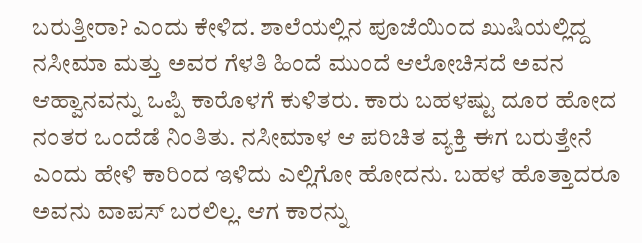ಬರುತ್ತೀರಾ? ಎಂದು ಕೇಳಿದ. ಶಾಲೆಯಲ್ಲಿನ ಪೂಜೆಯಿಂದ ಖುಷಿಯಲ್ಲಿದ್ದ ನಸೀಮಾ ಮತ್ತು ಅವರ ಗೆಳತಿ ಹಿಂದೆ ಮುಂದೆ ಆಲೋಚಿಸದೆ ಅವನ ಆಹ್ವಾನವನ್ನು ಒಪ್ಪಿ ಕಾರೊಳಗೆ ಕುಳಿತರು. ಕಾರು ಬಹಳಷ್ಟು ದೂರ ಹೋದ ನಂತರ ಒಂದೆಡೆ ನಿಂತಿತು. ನಸೀಮಾಳ ಆ ಪರಿಚಿತ ವ್ಯಕ್ತಿ ಈಗ ಬರುತ್ತೇನೆ ಎಂದು ಹೇಳಿ ಕಾರಿಂದ ಇಳಿದು ಎಲ್ಲಿಗೋ ಹೋದನು. ಬಹಳ ಹೊತ್ತಾದರೂ ಅವನು ವಾಪಸ್ ಬರಲಿಲ್ಲ. ಆಗ ಕಾರನ್ನು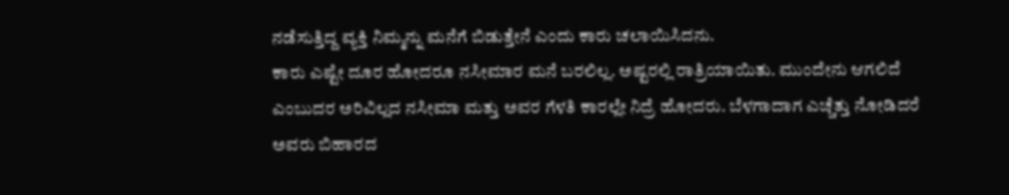ನಡೆಸುತ್ತಿದ್ದ ವ್ಯಕ್ತಿ ನಿಮ್ಮನ್ನು ಮನೆಗೆ ಬಿಡುತ್ತೇನೆ ಎಂದು ಕಾರು ಚಲಾಯಿಸಿದನು.
ಕಾರು ಎಷ್ಟೇ ದೂರ ಹೋದರೂ ನಸೀಮಾರ ಮನೆ ಬರಲಿಲ್ಲ. ಅಷ್ಟರಲ್ಲಿ ರಾತ್ರಿಯಾಯಿತು. ಮುಂದೇನು ಆಗಲಿದೆ ಎಂಬುದರ ಅರಿವಿಲ್ಲದ ನಸೀಮಾ ಮತ್ತು ಅವರ ಗೆಳತಿ ಕಾರಲ್ಲೇ ನಿದ್ರೆ ಹೋದರು. ಬೆಳಗಾದಾಗ ಎಚ್ಚೆತ್ತು ನೋಡಿದರೆ ಅವರು ಬಿಹಾರದ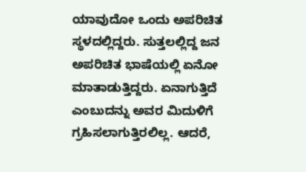ಯಾವುದೋ ಒಂದು ಅಪರಿಚಿತ ಸ್ಥಳದಲ್ಲಿದ್ದರು. ಸುತ್ತಲಲ್ಲಿದ್ದ ಜನ ಅಪರಿಚಿತ ಭಾಷೆಯಲ್ಲಿ ಏನೋ ಮಾತಾಡುತ್ತಿದ್ದರು. ಏನಾಗುತ್ತಿದೆ ಎಂಬುದನ್ನು ಅವರ ಮಿದುಳಿಗೆ ಗ್ರಹಿಸಲಾಗುತ್ತಿರಲಿಲ್ಲ. ಆದರೆ,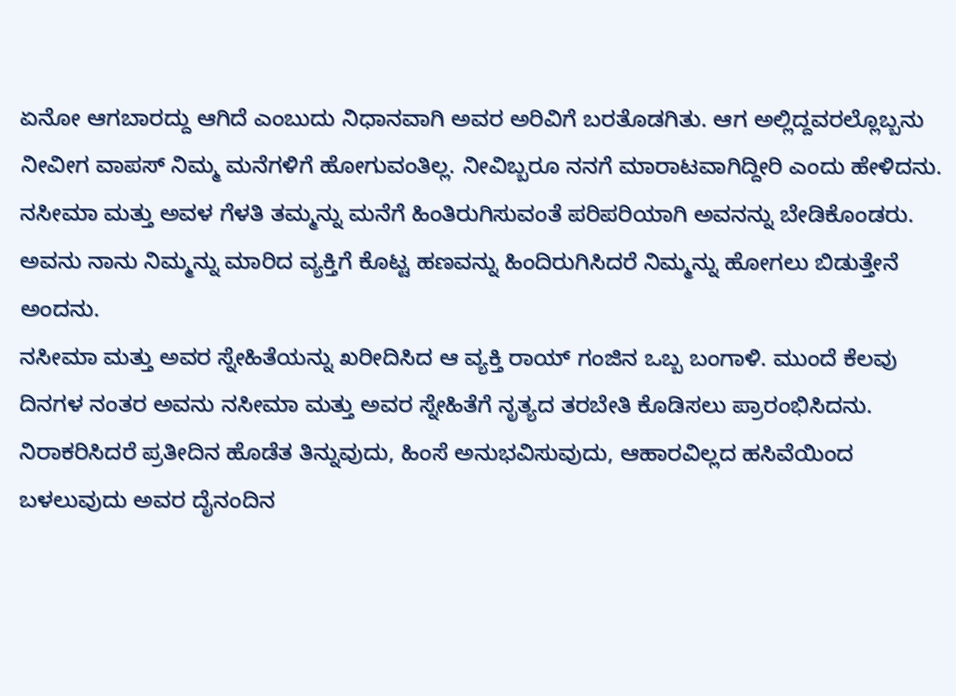ಏನೋ ಆಗಬಾರದ್ದು ಆಗಿದೆ ಎಂಬುದು ನಿಧಾನವಾಗಿ ಅವರ ಅರಿವಿಗೆ ಬರತೊಡಗಿತು. ಆಗ ಅಲ್ಲಿದ್ದವರಲ್ಲೊಬ್ಬನು ನೀವೀಗ ವಾಪಸ್ ನಿಮ್ಮ ಮನೆಗಳಿಗೆ ಹೋಗುವಂತಿಲ್ಲ. ನೀವಿಬ್ಬರೂ ನನಗೆ ಮಾರಾಟವಾಗಿದ್ದೀರಿ ಎಂದು ಹೇಳಿದನು. ನಸೀಮಾ ಮತ್ತು ಅವಳ ಗೆಳತಿ ತಮ್ಮನ್ನು ಮನೆಗೆ ಹಿಂತಿರುಗಿಸುವಂತೆ ಪರಿಪರಿಯಾಗಿ ಅವನನ್ನು ಬೇಡಿಕೊಂಡರು. ಅವನು ನಾನು ನಿಮ್ಮನ್ನು ಮಾರಿದ ವ್ಯಕ್ತಿಗೆ ಕೊಟ್ಟ ಹಣವನ್ನು ಹಿಂದಿರುಗಿಸಿದರೆ ನಿಮ್ಮನ್ನು ಹೋಗಲು ಬಿಡುತ್ತೇನೆ ಅಂದನು.
ನಸೀಮಾ ಮತ್ತು ಅವರ ಸ್ನೇಹಿತೆಯನ್ನು ಖರೀದಿಸಿದ ಆ ವ್ಯಕ್ತಿ ರಾಯ್ ಗಂಜಿನ ಒಬ್ಬ ಬಂಗಾಳಿ. ಮುಂದೆ ಕೆಲವು ದಿನಗಳ ನಂತರ ಅವನು ನಸೀಮಾ ಮತ್ತು ಅವರ ಸ್ನೇಹಿತೆಗೆ ನೃತ್ಯದ ತರಬೇತಿ ಕೊಡಿಸಲು ಪ್ರಾರಂಭಿಸಿದನು. ನಿರಾಕರಿಸಿದರೆ ಪ್ರತೀದಿನ ಹೊಡೆತ ತಿನ್ನುವುದು, ಹಿಂಸೆ ಅನುಭವಿಸುವುದು, ಆಹಾರವಿಲ್ಲದ ಹಸಿವೆಯಿಂದ ಬಳಲುವುದು ಅವರ ದೈನಂದಿನ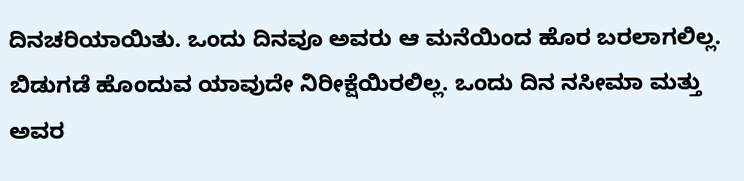ದಿನಚರಿಯಾಯಿತು. ಒಂದು ದಿನವೂ ಅವರು ಆ ಮನೆಯಿಂದ ಹೊರ ಬರಲಾಗಲಿಲ್ಲ. ಬಿಡುಗಡೆ ಹೊಂದುವ ಯಾವುದೇ ನಿರೀಕ್ಷೆಯಿರಲಿಲ್ಲ. ಒಂದು ದಿನ ನಸೀಮಾ ಮತ್ತು ಅವರ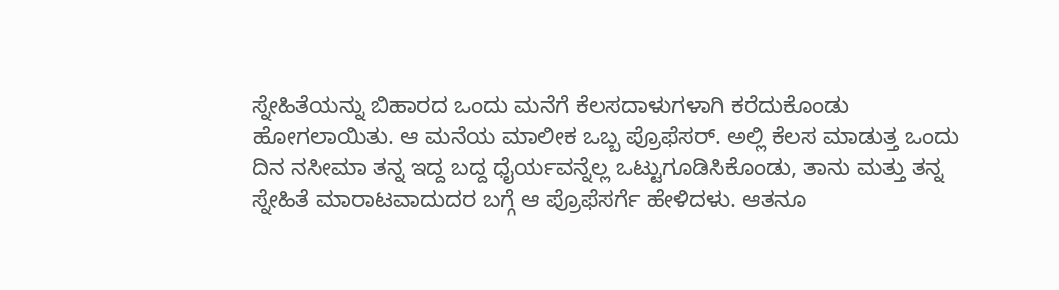ಸ್ನೇಹಿತೆಯನ್ನು ಬಿಹಾರದ ಒಂದು ಮನೆಗೆ ಕೆಲಸದಾಳುಗಳಾಗಿ ಕರೆದುಕೊಂಡು ಹೋಗಲಾಯಿತು. ಆ ಮನೆಯ ಮಾಲೀಕ ಒಬ್ಬ ಪ್ರೊಫೆಸರ್. ಅಲ್ಲಿ ಕೆಲಸ ಮಾಡುತ್ತ ಒಂದು ದಿನ ನಸೀಮಾ ತನ್ನ ಇದ್ದ ಬದ್ದ ಧೈರ್ಯವನ್ನೆಲ್ಲ ಒಟ್ಟುಗೂಡಿಸಿಕೊಂಡು, ತಾನು ಮತ್ತು ತನ್ನ ಸ್ನೇಹಿತೆ ಮಾರಾಟವಾದುದರ ಬಗ್ಗೆ ಆ ಪ್ರೊಫೆಸರ್ಗೆ ಹೇಳಿದಳು. ಆತನೂ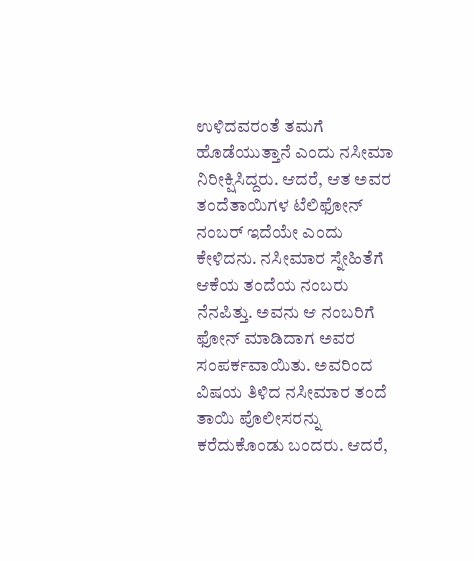ಉಳಿದವರಂತೆ ತಮಗೆ ಹೊಡೆಯುತ್ತಾನೆ ಎಂದು ನಸೀಮಾ ನಿರೀಕ್ಷಿಸಿದ್ದರು. ಆದರೆ, ಆತ ಅವರ ತಂದೆತಾಯಿಗಳ ಟೆಲಿಫೋನ್ ನಂಬರ್ ಇದೆಯೇ ಎಂದು ಕೇಳಿದನು. ನಸೀಮಾರ ಸ್ನೇಹಿತೆಗೆ ಆಕೆಯ ತಂದೆಯ ನಂಬರು ನೆನಪಿತ್ತು. ಅವನು ಆ ನಂಬರಿಗೆ ಫೋನ್ ಮಾಡಿದಾಗ ಅವರ ಸಂಪರ್ಕವಾಯಿತು. ಅವರಿಂದ ವಿಷಯ ತಿಳಿದ ನಸೀಮಾರ ತಂದೆ ತಾಯಿ ಪೊಲೀಸರನ್ನು ಕರೆದುಕೊಂಡು ಬಂದರು. ಆದರೆ,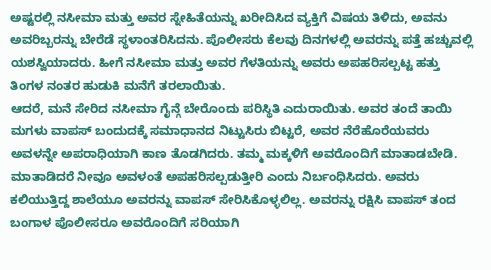ಅಷ್ಟರಲ್ಲಿ ನಸೀಮಾ ಮತ್ತು ಅವರ ಸ್ನೇಹಿತೆಯನ್ನು ಖರೀದಿಸಿದ ವ್ಯಕ್ತಿಗೆ ವಿಷಯ ತಿಳಿದು, ಅವನು ಅವರಿಬ್ಬರನ್ನು ಬೇರೆಡೆ ಸ್ಥಳಾಂತರಿಸಿದನು. ಪೊಲೀಸರು ಕೆಲವು ದಿನಗಳಲ್ಲಿ ಅವರನ್ನು ಪತ್ತೆ ಹಚ್ಚುವಲ್ಲಿ ಯಶಸ್ವಿಯಾದರು. ಹೀಗೆ ನಸೀಮಾ ಮತ್ತು ಅವರ ಗೆಳತಿಯನ್ನು ಅವರು ಅಪಹರಿಸಲ್ಪಟ್ಟ ಹತ್ತು ತಿಂಗಳ ನಂತರ ಹುಡುಕಿ ಮನೆಗೆ ತರಲಾಯಿತು.
ಆದರೆ, ಮನೆ ಸೇರಿದ ನಸೀಮಾ ಗೈನ್ಗೆ ಬೇರೊಂದು ಪರಿಸ್ಥಿತಿ ಎದುರಾಯಿತು. ಅವರ ತಂದೆ ತಾಯಿ ಮಗಳು ವಾಪಸ್ ಬಂದುದಕ್ಕೆ ಸಮಾಧಾನದ ನಿಟ್ಟುಸಿರು ಬಿಟ್ಟರೆ, ಅವರ ನೆರೆಹೊರೆಯವರು ಅವಳನ್ನೇ ಅಪರಾಧಿಯಾಗಿ ಕಾಣ ತೊಡಗಿದರು. ತಮ್ಮ ಮಕ್ಕಳಿಗೆ ಅವರೊಂದಿಗೆ ಮಾತಾಡಬೇಡಿ. ಮಾತಾಡಿದರೆ ನೀವೂ ಅವಳಂತೆ ಅಪಹರಿಸಲ್ಪಡುತ್ತೀರಿ ಎಂದು ನಿರ್ಬಂಧಿಸಿದರು. ಅವರು ಕಲಿಯುತ್ತಿದ್ದ ಶಾಲೆಯೂ ಅವರನ್ನು ವಾಪಸ್ ಸೇರಿಸಿಕೊಳ್ಳಲಿಲ್ಲ. ಅವರನ್ನು ರಕ್ಷಿಸಿ ವಾಪಸ್ ತಂದ ಬಂಗಾಳ ಪೊಲೀಸರೂ ಅವರೊಂದಿಗೆ ಸರಿಯಾಗಿ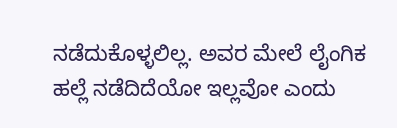ನಡೆದುಕೊಳ್ಳಲಿಲ್ಲ. ಅವರ ಮೇಲೆ ಲೈಂಗಿಕ ಹಲ್ಲೆ ನಡೆದಿದೆಯೋ ಇಲ್ಲವೋ ಎಂದು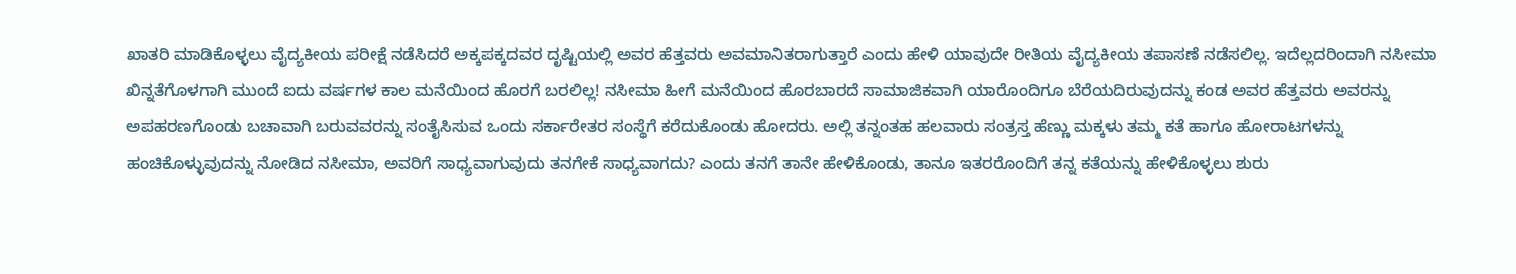ಖಾತರಿ ಮಾಡಿಕೊಳ್ಳಲು ವೈದ್ಯಕೀಯ ಪರೀಕ್ಷೆ ನಡೆಸಿದರೆ ಅಕ್ಕಪಕ್ಕದವರ ದೃಷ್ಟಿಯಲ್ಲಿ ಅವರ ಹೆತ್ತವರು ಅವಮಾನಿತರಾಗುತ್ತಾರೆ ಎಂದು ಹೇಳಿ ಯಾವುದೇ ರೀತಿಯ ವೈದ್ಯಕೀಯ ತಪಾಸಣೆ ನಡೆಸಲಿಲ್ಲ. ಇದೆಲ್ಲದರಿಂದಾಗಿ ನಸೀಮಾ ಖಿನ್ನತೆಗೊಳಗಾಗಿ ಮುಂದೆ ಐದು ವರ್ಷಗಳ ಕಾಲ ಮನೆಯಿಂದ ಹೊರಗೆ ಬರಲಿಲ್ಲ! ನಸೀಮಾ ಹೀಗೆ ಮನೆಯಿಂದ ಹೊರಬಾರದೆ ಸಾಮಾಜಿಕವಾಗಿ ಯಾರೊಂದಿಗೂ ಬೆರೆಯದಿರುವುದನ್ನು ಕಂಡ ಅವರ ಹೆತ್ತವರು ಅವರನ್ನು ಅಪಹರಣಗೊಂಡು ಬಚಾವಾಗಿ ಬರುವವರನ್ನು ಸಂತೈಸಿಸುವ ಒಂದು ಸರ್ಕಾರೇತರ ಸಂಸ್ಥೆಗೆ ಕರೆದುಕೊಂಡು ಹೋದರು. ಅಲ್ಲಿ ತನ್ನಂತಹ ಹಲವಾರು ಸಂತ್ರಸ್ತ ಹೆಣ್ಣು ಮಕ್ಕಳು ತಮ್ಮ ಕತೆ ಹಾಗೂ ಹೋರಾಟಗಳನ್ನು ಹಂಚಿಕೊಳ್ಳುವುದನ್ನು ನೋಡಿದ ನಸೀಮಾ, ಅವರಿಗೆ ಸಾಧ್ಯವಾಗುವುದು ತನಗೇಕೆ ಸಾಧ್ಯವಾಗದು? ಎಂದು ತನಗೆ ತಾನೇ ಹೇಳಿಕೊಂಡು, ತಾನೂ ಇತರರೊಂದಿಗೆ ತನ್ನ ಕತೆಯನ್ನು ಹೇಳಿಕೊಳ್ಳಲು ಶುರು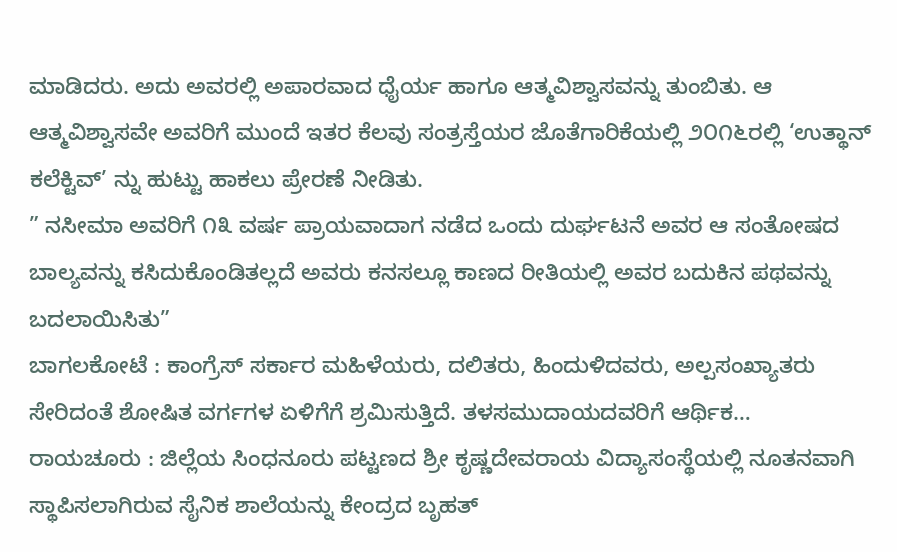ಮಾಡಿದರು. ಅದು ಅವರಲ್ಲಿ ಅಪಾರವಾದ ಧೈರ್ಯ ಹಾಗೂ ಆತ್ಮವಿಶ್ವಾಸವನ್ನು ತುಂಬಿತು. ಆ ಆತ್ಮವಿಶ್ವಾಸವೇ ಅವರಿಗೆ ಮುಂದೆ ಇತರ ಕೆಲವು ಸಂತ್ರಸ್ತೆಯರ ಜೊತೆಗಾರಿಕೆಯಲ್ಲಿ ೨೦೧೬ರಲ್ಲಿ ‘ಉತ್ಥಾನ್ ಕಲೆಕ್ಟಿವ್’ ನ್ನು ಹುಟ್ಟು ಹಾಕಲು ಪ್ರೇರಣೆ ನೀಡಿತು.
” ನಸೀಮಾ ಅವರಿಗೆ ೧೩ ವರ್ಷ ಪ್ರಾಯವಾದಾಗ ನಡೆದ ಒಂದು ದುರ್ಘಟನೆ ಅವರ ಆ ಸಂತೋಷದ ಬಾಲ್ಯವನ್ನು ಕಸಿದುಕೊಂಡಿತಲ್ಲದೆ ಅವರು ಕನಸಲ್ಲೂ ಕಾಣದ ರೀತಿಯಲ್ಲಿ ಅವರ ಬದುಕಿನ ಪಥವನ್ನು ಬದಲಾಯಿಸಿತು”
ಬಾಗಲಕೋಟೆ : ಕಾಂಗ್ರೆಸ್ ಸರ್ಕಾರ ಮಹಿಳೆಯರು, ದಲಿತರು, ಹಿಂದುಳಿದವರು, ಅಲ್ಪಸಂಖ್ಯಾತರು ಸೇರಿದಂತೆ ಶೋಷಿತ ವರ್ಗಗಳ ಏಳಿಗೆಗೆ ಶ್ರಮಿಸುತ್ತಿದೆ. ತಳಸಮುದಾಯದವರಿಗೆ ಆರ್ಥಿಕ…
ರಾಯಚೂರು : ಜಿಲ್ಲೆಯ ಸಿಂಧನೂರು ಪಟ್ಟಣದ ಶ್ರೀ ಕೃಷ್ಣದೇವರಾಯ ವಿದ್ಯಾಸಂಸ್ಥೆಯಲ್ಲಿ ನೂತನವಾಗಿ ಸ್ಥಾಪಿಸಲಾಗಿರುವ ಸೈನಿಕ ಶಾಲೆಯನ್ನು ಕೇಂದ್ರದ ಬೃಹತ್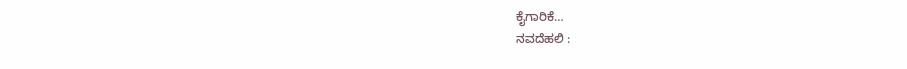ಕೈಗಾರಿಕೆ…
ನವದೆಹಲಿ :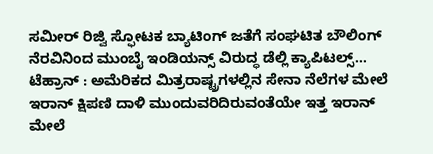ಸಮೀರ್ ರಿಜ್ವಿ ಸ್ಫೋಟಕ ಬ್ಯಾಟಿಂಗ್ ಜತೆಗೆ ಸಂಘಟಿತ ಬೌಲಿಂಗ್ ನೆರವಿನಿಂದ ಮುಂಬೈ ಇಂಡಿಯನ್ಸ್ ವಿರುದ್ಧ ಡೆಲ್ಲಿ ಕ್ಯಾಪಿಟಲ್ಸ್…
ಟೆಹ್ರಾನ್ : ಅಮೆರಿಕದ ಮಿತ್ರರಾಷ್ಟ್ರಗಳಲ್ಲಿನ ಸೇನಾ ನೆಲೆಗಳ ಮೇಲೆ ಇರಾನ್ ಕ್ಷಿಪಣಿ ದಾಳಿ ಮುಂದುವರಿದಿರುವಂತೆಯೇ ಇತ್ತ ಇರಾನ್ ಮೇಲೆ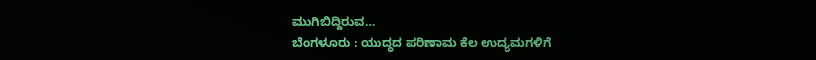ಮುಗಿಬಿದ್ದಿರುವ…
ಬೆಂಗಳೂರು : ಯುದ್ಧದ ಪರಿಣಾಮ ಕೆಲ ಉದ್ಯಮಗಳಿಗೆ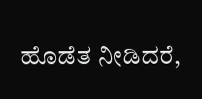ಹೊಡೆತ ನೀಡಿದರೆ,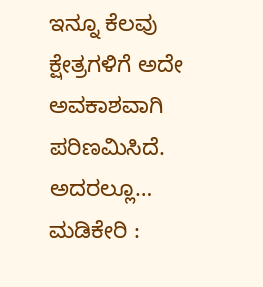ಇನ್ನೂ ಕೆಲವು ಕ್ಷೇತ್ರಗಳಿಗೆ ಅದೇ ಅವಕಾಶವಾಗಿ ಪರಿಣಮಿಸಿದೆ. ಅದರಲ್ಲೂ…
ಮಡಿಕೇರಿ :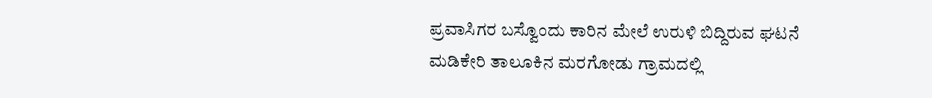ಪ್ರವಾಸಿಗರ ಬಸ್ವೊಂದು ಕಾರಿನ ಮೇಲೆ ಉರುಳಿ ಬಿದ್ದಿರುವ ಘಟನೆ ಮಡಿಕೇರಿ ತಾಲೂಕಿನ ಮರಗೋಡು ಗ್ರಾಮದಲ್ಲಿ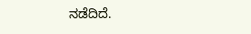ನಡೆದಿದೆ.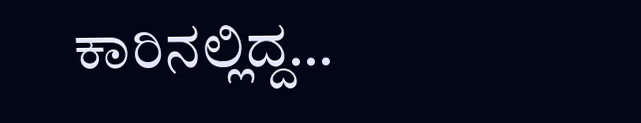ಕಾರಿನಲ್ಲಿದ್ದ…